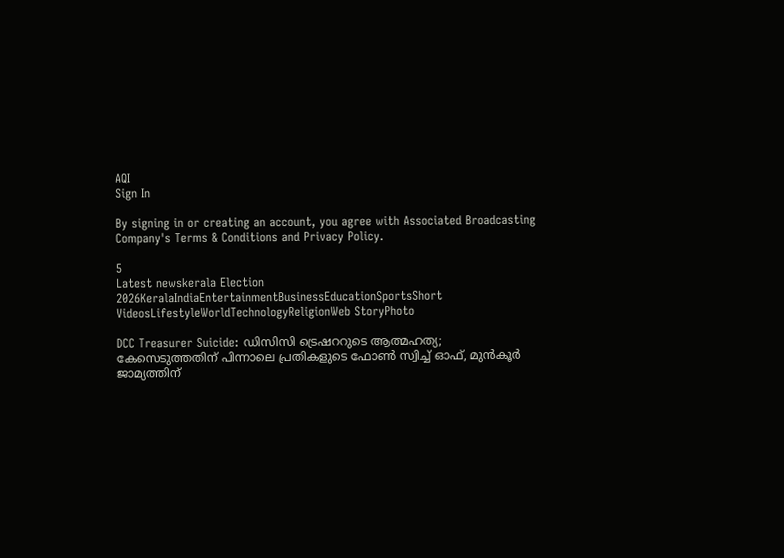AQI
Sign In

By signing in or creating an account, you agree with Associated Broadcasting Company's Terms & Conditions and Privacy Policy.

5
Latest newskerala Election 2026KeralaIndiaEntertainmentBusinessEducationSportsShort VideosLifestyleWorldTechnologyReligionWeb StoryPhoto

DCC Treasurer Suicide: ഡിസിസി ട്രെഷററുടെ ആത്മഹത്യ; കേസെടുത്തതിന് പിന്നാലെ പ്രതികളുടെ ഫോൺ സ്വിച്ച് ഓഫ്, മുൻ‌കൂർ ജാമ്യത്തിന്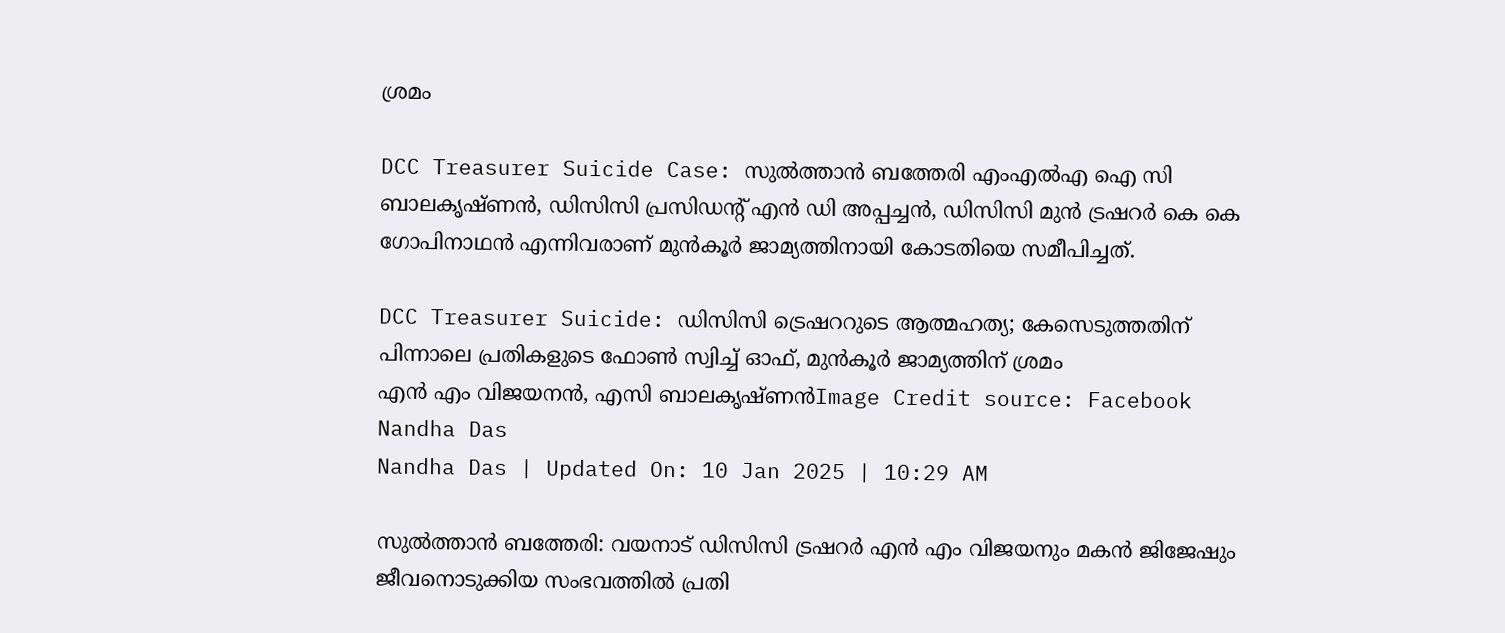ശ്രമം

DCC Treasurer Suicide Case: സുൽത്താൻ ബത്തേരി എംഎൽഎ ഐ സി ബാലകൃഷ്ണൻ, ഡിസിസി പ്രസിഡന്റ് എൻ ഡി അപ്പച്ചൻ, ഡിസിസി മുൻ ട്രഷറർ കെ കെ ഗോപിനാഥൻ എന്നിവരാണ് മുൻ‌കൂർ ജാമ്യത്തിനായി കോടതിയെ സമീപിച്ചത്.

DCC Treasurer Suicide: ഡിസിസി ട്രെഷററുടെ ആത്മഹത്യ; കേസെടുത്തതിന് പിന്നാലെ പ്രതികളുടെ ഫോൺ സ്വിച്ച് ഓഫ്, മുൻ‌കൂർ ജാമ്യത്തിന് ശ്രമം
എൻ എം വിജയനൻ, എസി ബാലകൃഷ്ണൻImage Credit source: Facebook
Nandha Das
Nandha Das | Updated On: 10 Jan 2025 | 10:29 AM

സുൽത്താൻ ബത്തേരി: വയനാട് ഡിസിസി ട്രഷറർ എൻ എം വിജയനും മകൻ ജിജേഷും ജീവനൊടുക്കിയ സംഭവത്തിൽ പ്രതി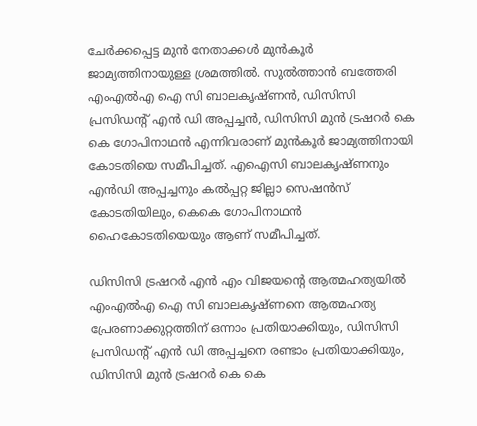ചേർക്കപ്പെട്ട മുൻ നേതാക്കൾ മുൻ‌കൂർ ജാമ്യത്തിനായുള്ള ശ്രമത്തിൽ. സുൽത്താൻ ബത്തേരി എംഎൽഎ ഐ സി ബാലകൃഷ്ണൻ, ഡിസിസി പ്രസിഡന്റ് എൻ ഡി അപ്പച്ചൻ, ഡിസിസി മുൻ ട്രഷറർ കെ കെ ഗോപിനാഥൻ എന്നിവരാണ് മുൻ‌കൂർ ജാമ്യത്തിനായി കോടതിയെ സമീപിച്ചത്. എഐസി ബാലകൃഷ്ണനും എൻഡി അപ്പച്ചനും കൽപ്പറ്റ ജില്ലാ സെഷൻസ് കോടതിയിലും, കെകെ ഗോപിനാഥൻ ഹൈകോടതിയെയും ആണ് സമീപിച്ചത്.

ഡിസിസി ട്രഷറർ എൻ എം വിജയന്റെ ആത്മഹത്യയിൽ എംഎൽഎ ഐ സി ബാലകൃഷ്ണനെ ആത്മഹത്യ പ്രേരണാക്കുറ്റത്തിന് ഒന്നാം പ്രതിയാക്കിയും, ഡിസിസി പ്രസിഡന്റ് എൻ ഡി അപ്പച്ചനെ രണ്ടാം പ്രതിയാക്കിയും, ഡിസിസി മുൻ ട്രഷറർ കെ കെ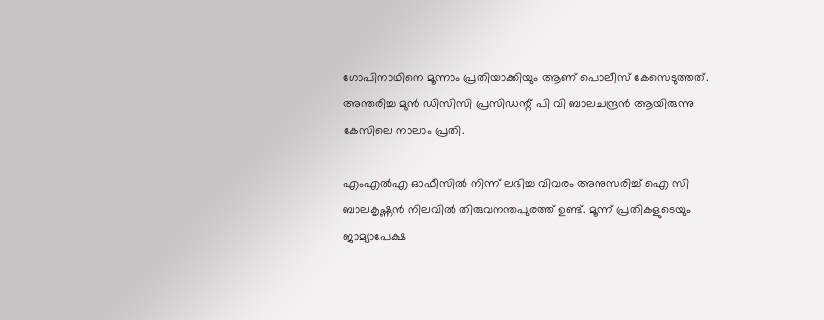ഗോപിനാഥിനെ മൂന്നാം പ്രതിയാക്കിയും ആണ് പൊലീസ് കേസെടുത്തത്. അന്തരിച്ച മുൻ ഡിസിസി പ്രസിഡന്റ് പി വി ബാലചന്ദ്രൻ ആയിരുന്നു കേസിലെ നാലാം പ്രതി.

എംഎൽഎ ഓഫീസിൽ നിന്ന് ലഭിച്ച വിവരം അനുസരിച്ച് ഐ സി ബാലകൃഷ്ണൻ നിലവിൽ തിരുവനന്തപുരത്ത് ഉണ്ട്. മൂന്ന് പ്രതികളുടെയും ജാമ്യാപേക്ഷ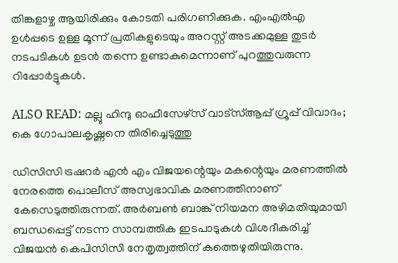തിങ്കളാഴ്ച ആയിരിക്കും കോടതി പരിഗണിക്കുക. എംഎൽഎ ഉൾപ്പടെ ഉള്ള മൂന്ന് പ്രതികളുടെയും അറസ്റ്റ് അടക്കമുള്ള തുടർ നടപടികൾ ഉടൻ തന്നെ ഉണ്ടാകുമെന്നാണ് പുറത്തുവരുന്ന റിപ്പോർട്ടുകൾ.

ALSO READ: മല്ലു ഹിന്ദു ഓഫീസേഴ്‌സ് വാട്‌സ്ആപ്പ് ഗ്രൂപ്പ് വിവാദം; കെ ഗോപാലകൃഷ്ണനെ തിരിച്ചെടുത്തു

ഡിസിസി ട്രഷറർ എൻ എം വിജയന്റെയും മകന്റെയും മരണത്തിൽ നേരത്തെ പൊലീസ് അസ്വഭാവിക മരണത്തിനാണ് കേസെടുത്തിരുന്നത്. അർബൺ ബാങ്ക് നിയമന അഴിമതിയുമായി ബന്ധപ്പെട്ട് നടന്ന സാമ്പത്തിക ഇടപാടുകൾ വിശദീകരിച്ച് വിജയൻ കെപിസിസി നേതൃത്വത്തിന് കത്തെഴുതിയിരുന്നു.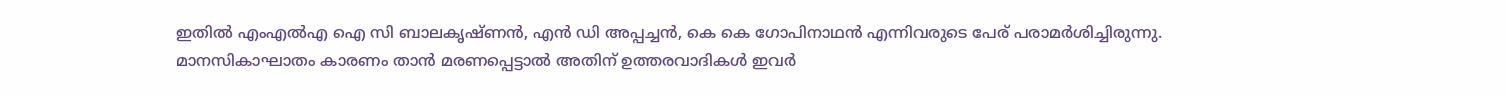ഇതിൽ എംഎൽഎ ഐ സി ബാലകൃഷ്ണൻ, എൻ ഡി അപ്പച്ചൻ, കെ കെ ഗോപിനാഥൻ എന്നിവരുടെ പേര് പരാമർശിച്ചിരുന്നു. മാനസികാഘാതം കാരണം താൻ മരണപ്പെട്ടാൽ അതിന് ഉത്തരവാദികൾ ഇവർ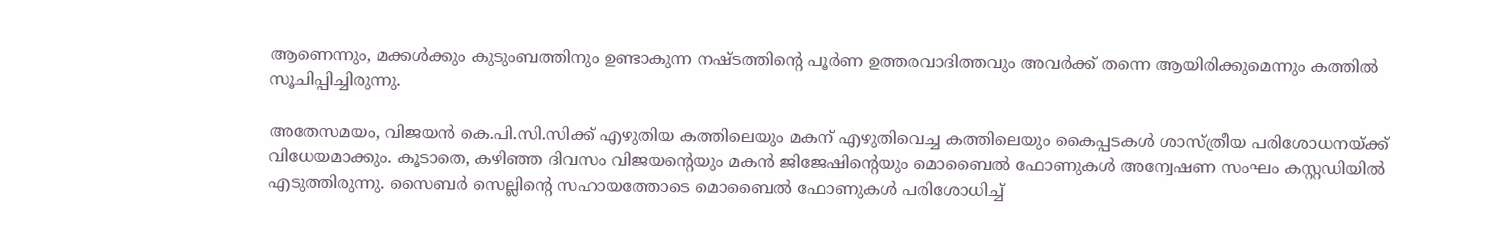ആണെന്നും, മക്കൾക്കും കുടുംബത്തിനും ഉണ്ടാകുന്ന നഷ്ടത്തിന്റെ പൂർണ ഉത്തരവാദിത്തവും അവർക്ക് തന്നെ ആയിരിക്കുമെന്നും കത്തിൽ സൂചിപ്പിച്ചിരുന്നു.

അതേസമയം, വിജയൻ കെ.പി.സി.സിക്ക് എഴുതിയ കത്തിലെയും മകന് എഴുതിവെച്ച കത്തിലെയും കൈപ്പടകൾ ശാസ്ത്രീയ പരിശോധനയ്ക്ക് വിധേയമാക്കും. കൂടാതെ, കഴിഞ്ഞ ദിവസം വിജയന്റെയും മകൻ ജിജേഷിന്റെയും മൊബൈൽ ഫോണുകൾ അന്വേഷണ സംഘം കസ്റ്റഡിയിൽ എടുത്തിരുന്നു. സൈബർ സെല്ലിന്റെ സഹായത്തോടെ മൊബൈൽ ഫോണുകൾ പരിശോധിച്ച്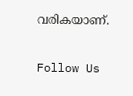വരികയാണ്.

Follow Us